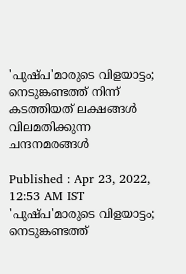'പുഷ്പ'മാരുടെ വിളയാട്ടം; നെടുങ്കണ്ടത്ത് നിന്ന് കടത്തിയത് ലക്ഷങ്ങൾ വിലമതിക്കുന്ന ചന്ദനമരങ്ങൾ

Published : Apr 23, 2022, 12:53 AM IST
'പുഷ്പ'മാരുടെ വിളയാട്ടം; നെടുങ്കണ്ടത്ത്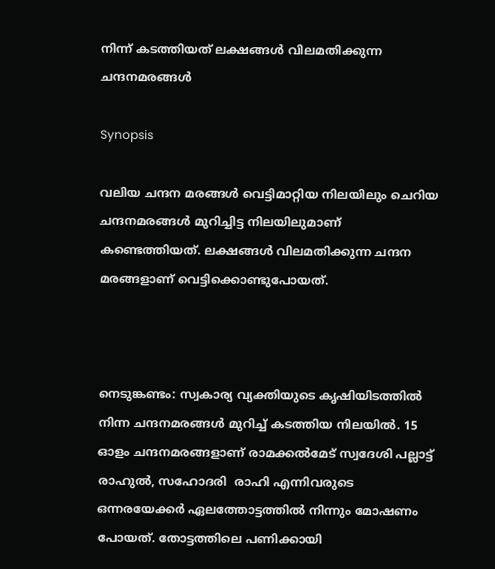നിന്ന് കടത്തിയത് ലക്ഷങ്ങൾ വിലമതിക്കുന്ന ചന്ദനമരങ്ങൾ

Synopsis

വലിയ ചന്ദന മരങ്ങള്‍ വെട്ടിമാറ്റിയ നിലയിലും ചെറിയ ചന്ദനമരങ്ങള്‍ മുറിച്ചിട്ട നിലയിലുമാണ് കണ്ടെത്തിയത്. ലക്ഷങ്ങള്‍ വിലമതിക്കുന്ന ചന്ദന മരങ്ങളാണ് വെട്ടിക്കൊണ്ടുപോയത്.



നെടുങ്കണ്ടം: സ്വകാര്യ വ്യക്തിയുടെ കൃഷിയിടത്തില്‍ നിന്ന ചന്ദനമരങ്ങള്‍ മുറിച്ച് കടത്തിയ നിലയില്‍. 15 ഓളം ചന്ദനമരങ്ങളാണ് രാമക്കല്‍മേട് സ്വദേശി പല്ലാട്ട് രാഹുല്‍, സഹോദരി  രാഹി എന്നിവരുടെ ഒന്നരയേക്കര്‍ ഏലത്തോട്ടത്തില്‍ നിന്നും മോഷണം പോയത്. തോട്ടത്തിലെ പണിക്കായി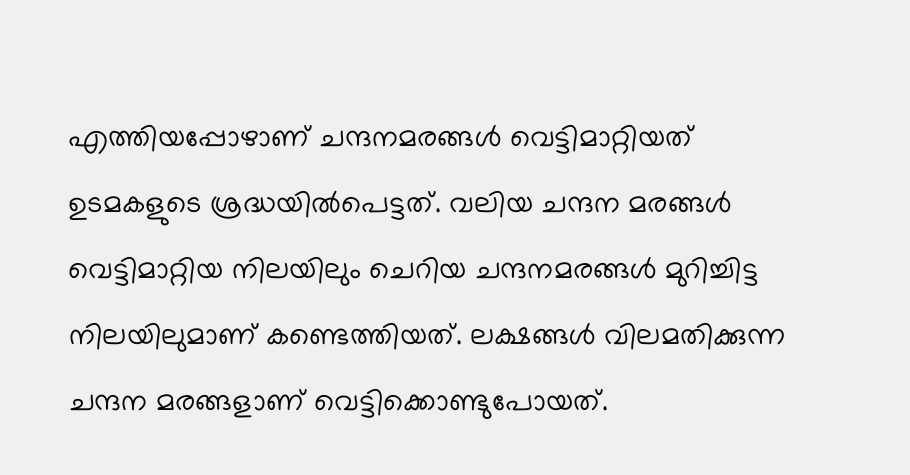എത്തിയപ്പോഴാണ് ചന്ദനമരങ്ങള്‍ വെട്ടിമാറ്റിയത് ഉടമകളുടെ ശ്രദ്ധയില്‍പെട്ടത്. വലിയ ചന്ദന മരങ്ങള്‍ വെട്ടിമാറ്റിയ നിലയിലും ചെറിയ ചന്ദനമരങ്ങള്‍ മുറിച്ചിട്ട നിലയിലുമാണ് കണ്ടെത്തിയത്. ലക്ഷങ്ങള്‍ വിലമതിക്കുന്ന ചന്ദന മരങ്ങളാണ് വെട്ടിക്കൊണ്ടുപോയത്.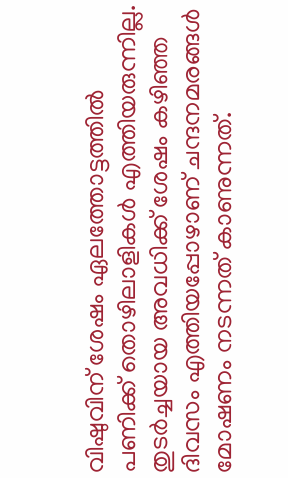വിഷുവിന് ശേഷം ഏലത്തോട്ടത്തിൽ പണിക്ക് തൊഴിലാളികള്‍ എത്തിയരുന്നില്ല. തുടര്‍ച്ചയായ അവധിക്ക് ശേഷം കഴിഞ്ഞ ദിവസം എത്തിയപ്പോഴാണ് ചന്ദനമരങ്ങള്‍ മോഷണം നടന്നത് കാണുന്നത്.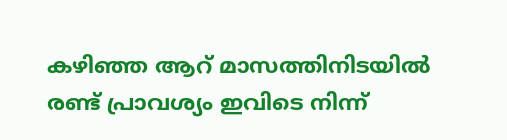കഴിഞ്ഞ ആറ് മാസത്തിനിടയില്‍ രണ്ട് പ്രാവശ്യം ഇവിടെ നിന്ന്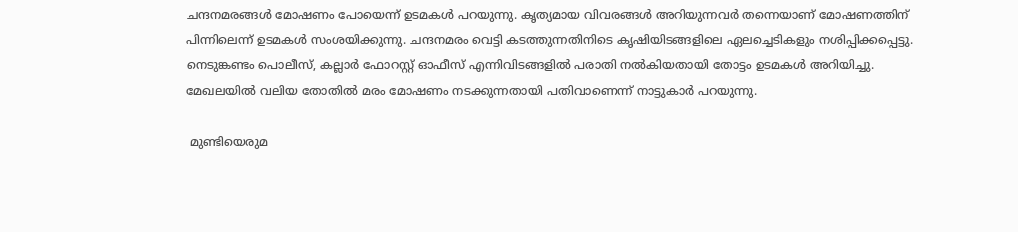ചന്ദനമരങ്ങള്‍ മോഷണം പോയെന്ന് ഉടമകള്‍ പറയുന്നു. കൃത്യമായ വിവരങ്ങള്‍ അറിയുന്നവര്‍ തന്നെയാണ് മോഷണത്തിന് പിന്നിലെന്ന് ഉടമകള്‍ സംശയിക്കുന്നു. ചന്ദനമരം വെട്ടി കടത്തുന്നതിനിടെ കൃഷിയിടങ്ങളിലെ ഏലച്ചെടികളും നശിപ്പിക്കപ്പെട്ടു. നെടുങ്കണ്ടം പൊലീസ്, കല്ലാര്‍ ഫോറസ്റ്റ് ഓഫീസ് എന്നിവിടങ്ങളില്‍ പരാതി നല്‍കിയതായി തോട്ടം ഉടമകള്‍ അറിയിച്ചു. മേഖലയില്‍ വലിയ തോതില്‍ മരം മോഷണം നടക്കുന്നതായി പതിവാണെന്ന് നാട്ടുകാര്‍ പറയുന്നു.

 മുണ്ടിയെരുമ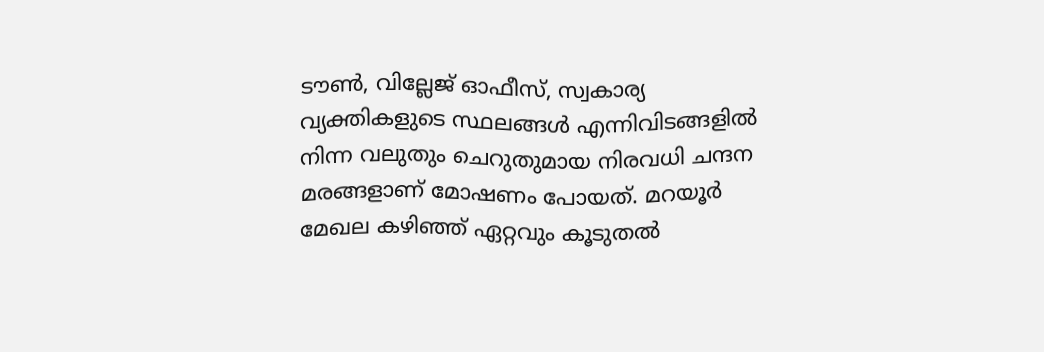ടൗണ്‍, വില്ലേജ് ഓഫീസ്, സ്വകാര്യ വ്യക്തികളുടെ സ്ഥലങ്ങള്‍ എന്നിവിടങ്ങളില്‍ നിന്ന വലുതും ചെറുതുമായ നിരവധി ചന്ദന മരങ്ങളാണ് മോഷണം പോയത്. മറയൂര്‍ മേഖല കഴിഞ്ഞ് ഏറ്റവും കൂടുതല്‍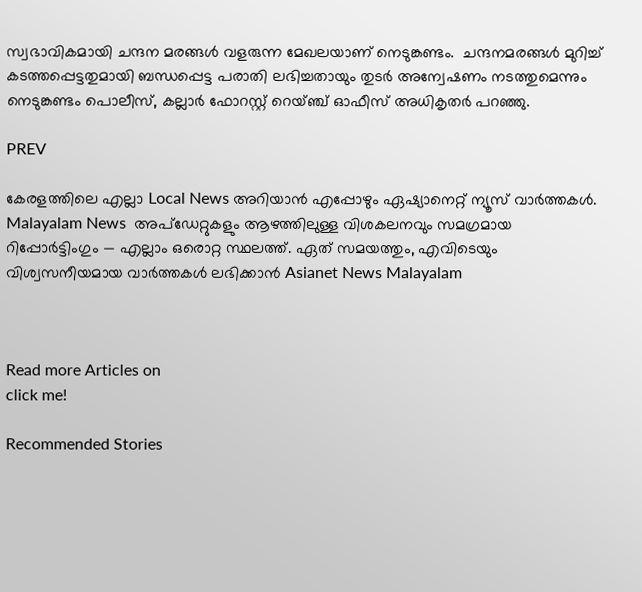സ്വഭാവികമായി ചന്ദന മരങ്ങള്‍ വളരുന്ന മേഖലയാണ് നെടുങ്കണ്ടം.  ചന്ദനമരങ്ങള്‍ മുറിച്ച് കടത്തപ്പെട്ടതുമായി ബന്ധപ്പെട്ട പരാതി ലഭിച്ചതായും തുടര്‍ അന്വേഷണം നടത്തുമെന്നും നെടുങ്കണ്ടം പൊലീസ്, കല്ലാര്‍ ഫോറസ്റ്റ് റെയ്ഞ്ച് ഓഫീസ് അധികൃതര്‍ പറഞ്ഞു.

PREV

കേരളത്തിലെ എല്ലാ Local News അറിയാൻ എപ്പോഴും ഏഷ്യാനെറ്റ് ന്യൂസ് വാർത്തകൾ. Malayalam News  അപ്‌ഡേറ്റുകളും ആഴത്തിലുള്ള വിശകലനവും സമഗ്രമായ റിപ്പോർട്ടിംഗും — എല്ലാം ഒരൊറ്റ സ്ഥലത്ത്. ഏത് സമയത്തും, എവിടെയും വിശ്വസനീയമായ വാർത്തകൾ ലഭിക്കാൻ Asianet News Malayalam



Read more Articles on
click me!

Recommended Stories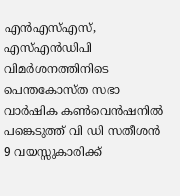എൻഎസ്എസ്, എസ്എൻഡിപി വിമർശനത്തിനിടെ പെന്തകോസ്ത സഭാ വാർഷിക കൺവെൻഷനിൽ പങ്കെടുത്ത് വി ഡി സതീശൻ
9 വയസ്സുകാരിക്ക്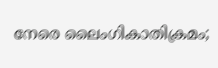നേരെ ലൈംഗികാതിക്രമം;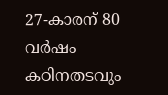27-കാരന് 80 വർഷം കഠിനതടവും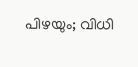പിഴയും; വിധി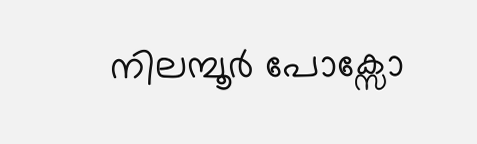നിലമ്പൂർ പോക്സോ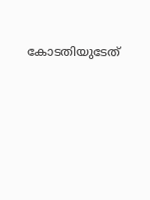കോടതിയുടേത്